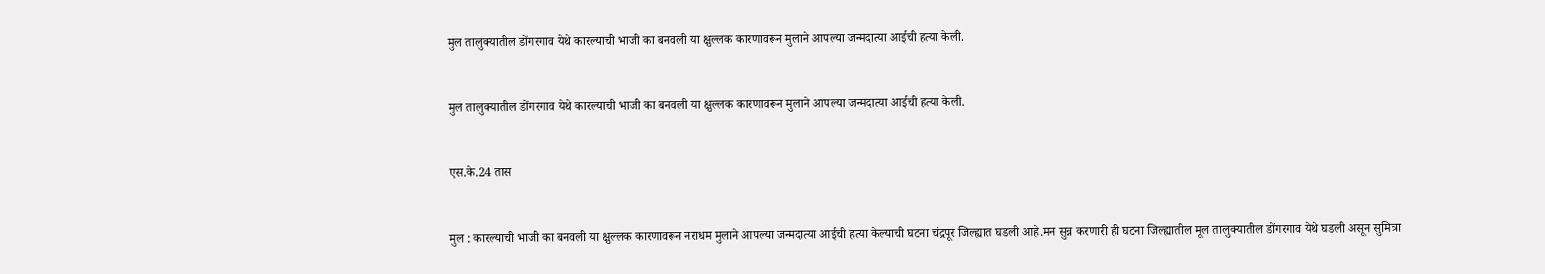मुल तालुक्यातील डोंगरगाव येथे कारल्याची भाजी का बनवली या क्षुल्लक कारणावरून मुलाने आपल्या जन्मदात्या आईची हत्या केली.


मुल तालुक्यातील डोंगरगाव येथे कारल्याची भाजी का बनवली या क्षुल्लक कारणावरून मुलाने आपल्या जन्मदात्या आईची हत्या केली.


एस.के.24 तास


मुल : कारल्याची भाजी का बनवली या क्षुल्लक कारणावरून नराधम मुलाने आपल्या जन्मदात्या आईची हत्या केल्याची घटना चंद्रपूर जिल्ह्यात घडली आहे.मन सुन्न करणारी ही घटना जिल्ह्यातील मूल तालुक्यातील डोंगरगाव येथे घडली असून सुमित्रा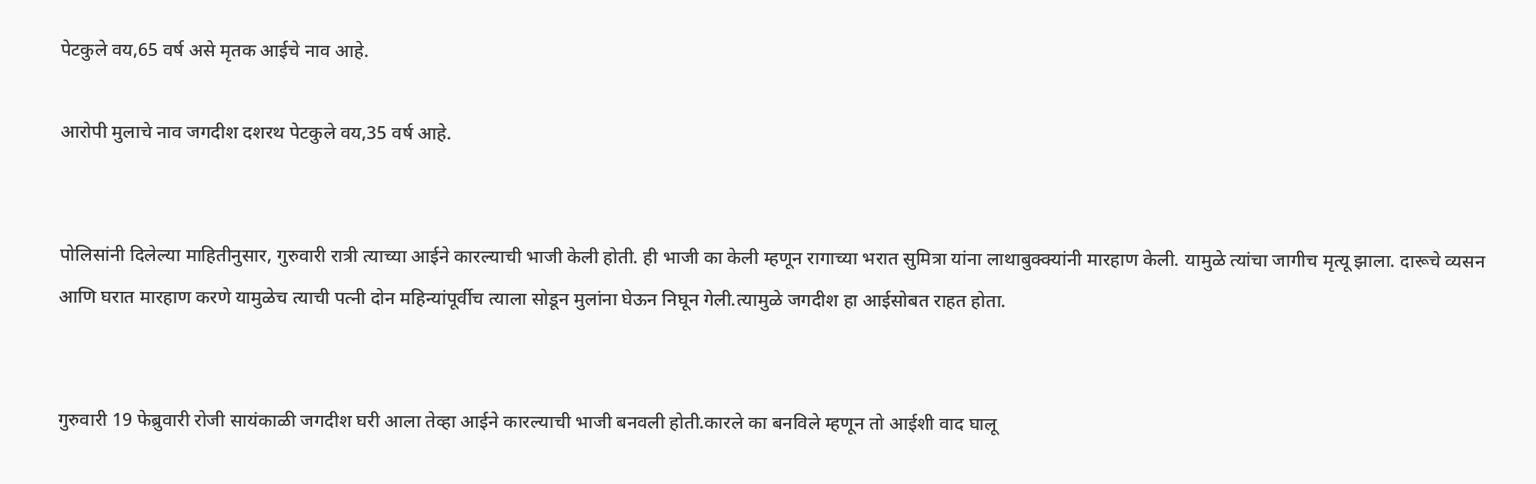पेटकुले वय,65 वर्ष असे मृतक आईचे नाव आहे.

आरोपी मुलाचे नाव जगदीश दशरथ पेटकुले वय,35 वर्ष आहे.


पोलिसांनी दिलेल्या माहितीनुसार, गुरुवारी रात्री त्याच्या आईने कारल्याची भाजी केली होती. ही भाजी का केली म्हणून रागाच्या भरात सुमित्रा यांना लाथाबुक्क्यांनी मारहाण केली. यामुळे त्यांचा जागीच मृत्यू झाला. दारूचे व्यसन आणि घरात मारहाण करणे यामुळेच त्याची पत्नी दोन महिन्यांपूर्वीच त्याला सोडून मुलांना घेऊन निघून गेली.त्यामुळे जगदीश हा आईसोबत राहत होता.


गुरुवारी 19 फेब्रुवारी रोजी सायंकाळी जगदीश घरी आला तेव्हा आईने कारल्याची भाजी बनवली होती.कारले का बनविले म्हणून तो आईशी वाद घालू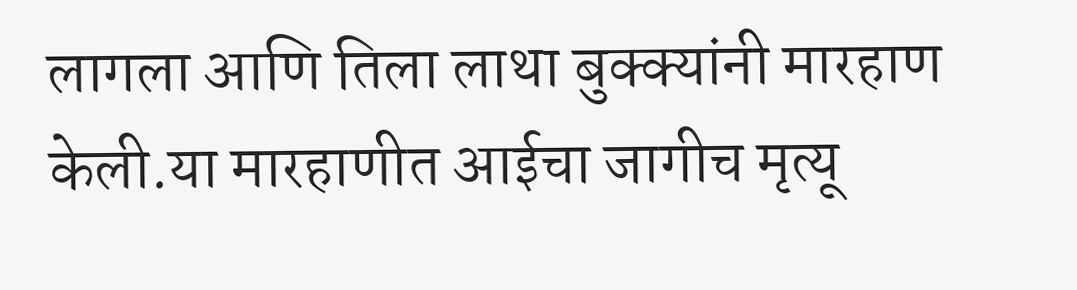लागला आणि तिला लाथा बुक्क्यांनी मारहाण केली.या मारहाणीत आईचा जागीच मृत्यू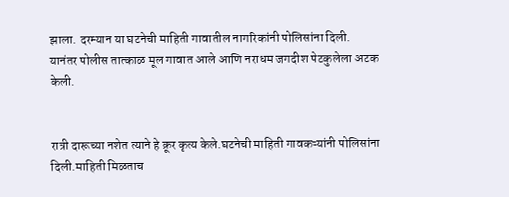झाला. दरम्यान या घटनेची माहिती गावातील नागरिकांनी पोलिसांना दिली. यानंतर पोलीस तात्काळ मूल गावात आले आणि नराधम जगदीश पेटकुलेला अटक केली.


रात्री दारूच्या नशेत त्याने हे क्रूर कृत्य केले.घटनेची माहिती गावकऱ्यांनी पोलिसांना दिली.माहिती मिळताच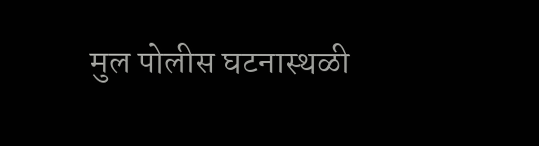मुल पोलीस घटनास्थळी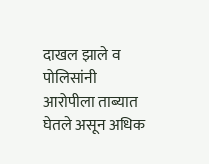दाखल झाले व पोलिसांनी आरोपीला ताब्यात घेतले असून अधिक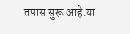तपास सुरू आहे.या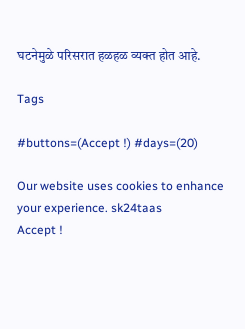घटनेमुळे परिसरात हळहळ व्यक्त होत आहे.

Tags

#buttons=(Accept !) #days=(20)

Our website uses cookies to enhance your experience. sk24taas
Accept !